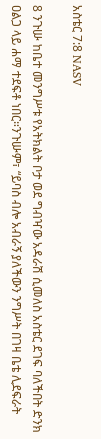አስቴር 7:8 NASV

8 ንጉሡ ከቤተ መንግሥቱ የአትክልት ቦታ ወደ ግብዣው አዳራሽ ሲመለስ አስቴር ደገፍ ባለችበት ድንክ ዐልጋ ላይ ሐማ ተደፍቶ ነበር።ንጉሡም፣ “ይባስ ብሎ አብራኝ ያለችውን ንግሥት በገዛ ቤቴ ሊደፍራት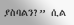ያስባልን?” ሲል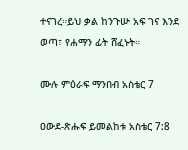ተናገረ።ይህ ቃል ከንጉሡ አፍ ገና እንደ ወጣ፣ የሐማን ፊት ሸፈኑት።

ሙሉ ምዕራፍ ማንበብ አስቴር 7

ዐውደ-ጽሑፍ ይመልከቱ አስቴር 7:8